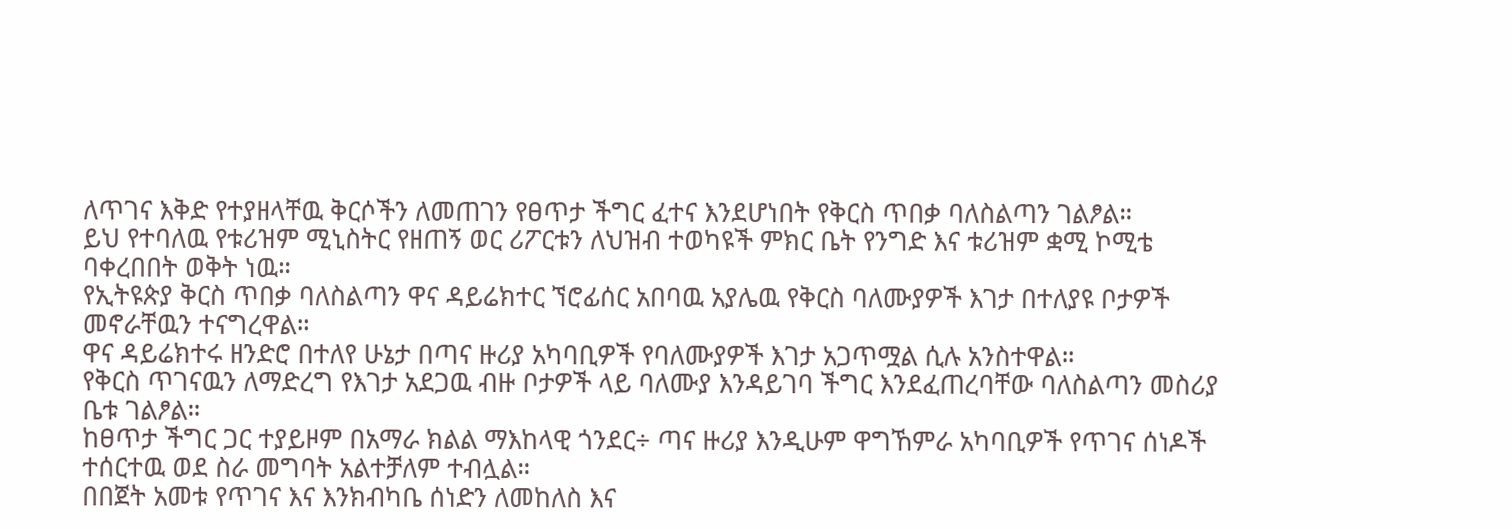ለጥገና እቅድ የተያዘላቸዉ ቅርሶችን ለመጠገን የፀጥታ ችግር ፈተና እንደሆነበት የቅርስ ጥበቃ ባለስልጣን ገልፆል።
ይህ የተባለዉ የቱሪዝም ሚኒስትር የዘጠኝ ወር ሪፖርቱን ለህዝብ ተወካዩች ምክር ቤት የንግድ እና ቱሪዝም ቋሚ ኮሚቴ ባቀረበበት ወቅት ነዉ።
የኢትዩጵያ ቅርስ ጥበቃ ባለስልጣን ዋና ዳይሬክተር ኘሮፊሰር አበባዉ አያሌዉ የቅርስ ባለሙያዎች እገታ በተለያዩ ቦታዎች መኖራቸዉን ተናግረዋል።
ዋና ዳይሬክተሩ ዘንድሮ በተለየ ሁኔታ በጣና ዙሪያ አካባቢዎች የባለሙያዎች እገታ አጋጥሟል ሲሉ አንስተዋል።
የቅርስ ጥገናዉን ለማድረግ የእገታ አደጋዉ ብዙ ቦታዎች ላይ ባለሙያ እንዳይገባ ችግር እንደፈጠረባቸው ባለስልጣን መስሪያ ቤቱ ገልፆል።
ከፀጥታ ችግር ጋር ተያይዞም በአማራ ክልል ማእከላዊ ጎንደር÷ ጣና ዙሪያ እንዲሁም ዋግኸምራ አካባቢዎች የጥገና ሰነዶች ተሰርተዉ ወደ ስራ መግባት አልተቻለም ተብሏል።
በበጀት አመቱ የጥገና እና እንክብካቤ ሰነድን ለመከለስ እና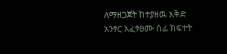ለማዘጋጀት ከተያዘዉ እቅድ አንፃር አፈፃፀሙ ሰፊ ክፍተት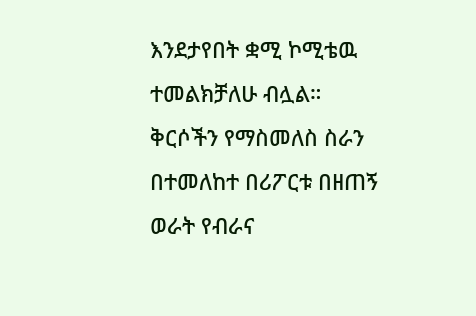እንደታየበት ቋሚ ኮሚቴዉ ተመልክቻለሁ ብሏል።
ቅርሶችን የማስመለስ ስራን በተመለከተ በሪፖርቱ በዘጠኝ ወራት የብራና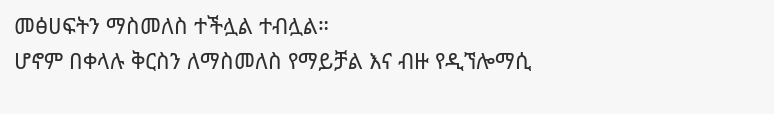መፅሀፍትን ማስመለስ ተችሏል ተብሏል።
ሆኖም በቀላሉ ቅርስን ለማስመለስ የማይቻል እና ብዙ የዲኘሎማሲ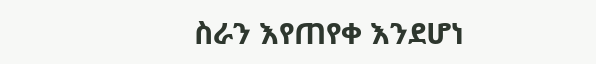ስራን እየጠየቀ እንደሆነ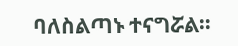ባለስልጣኑ ተናግሯል።